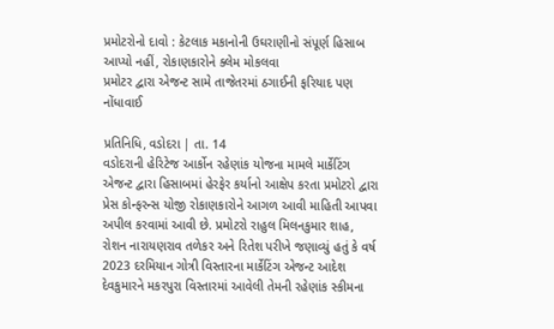પ્રમોટરોનો દાવો : કેટલાક મકાનોની ઉઘરાણીનો સંપૂર્ણ હિસાબ આપ્યો નહીં, રોકાણકારોને ક્લેમ મોકલવા
પ્રમોટર દ્વારા એજન્ટ સામે તાજેતરમાં ઠગાઈની ફરિયાદ પણ નોંધાવાઈ

પ્રતિનિધિ, વડોદરા | તા. 14
વડોદરાની હેરિટેજ આર્કોન રહેણાંક યોજના મામલે માર્કેટિંગ એજન્ટ દ્વારા હિસાબમાં હેરફેર કર્યાનો આક્ષેપ કરતા પ્રમોટરો દ્વારા પ્રેસ કોન્ફરન્સ યોજી રોકાણકારોને આગળ આવી માહિતી આપવા અપીલ કરવામાં આવી છે. પ્રમોટરો રાહુલ મિલનકુમાર શાહ, રોશન નારાયણરાવ તળેકર અને રિતેશ પરીખે જણાવ્યું હતું કે વર્ષ 2023 દરમિયાન ગોત્રી વિસ્તારના માર્કેટિંગ એજન્ટ આદેશ દેવકુમારને મકરપુરા વિસ્તારમાં આવેલી તેમની રહેણાંક સ્કીમના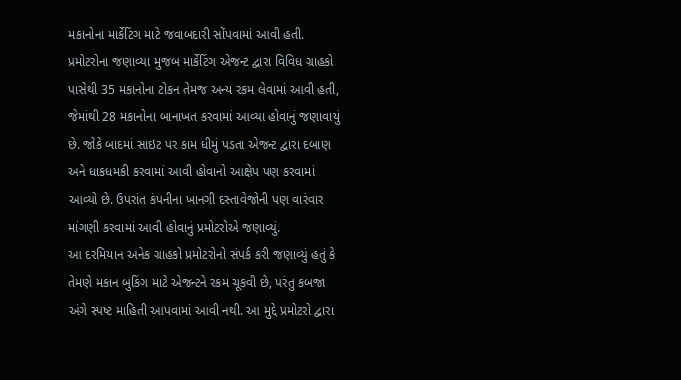મકાનોના માર્કેટિંગ માટે જવાબદારી સોંપવામાં આવી હતી.
પ્રમોટરોના જણાવ્યા મુજબ માર્કેટિંગ એજન્ટ દ્વારા વિવિધ ગ્રાહકો પાસેથી 35 મકાનોના ટોકન તેમજ અન્ય રકમ લેવામાં આવી હતી, જેમાંથી 28 મકાનોના બાનાખત કરવામાં આવ્યા હોવાનું જણાવાયું છે. જોકે બાદમાં સાઇટ પર કામ ધીમું પડતા એજન્ટ દ્વારા દબાણ અને ધાકધમકી કરવામાં આવી હોવાનો આક્ષેપ પણ કરવામાં આવ્યો છે. ઉપરાંત કંપનીના ખાનગી દસ્તાવેજોની પણ વારંવાર માંગણી કરવામાં આવી હોવાનું પ્રમોટરોએ જણાવ્યું.
આ દરમિયાન અનેક ગ્રાહકો પ્રમોટરોનો સંપર્ક કરી જણાવ્યું હતું કે તેમણે મકાન બુકિંગ માટે એજન્ટને રકમ ચૂકવી છે, પરંતુ કબજા અંગે સ્પષ્ટ માહિતી આપવામાં આવી નથી. આ મુદ્દે પ્રમોટરો દ્વારા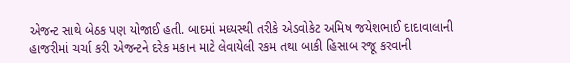એજન્ટ સાથે બેઠક પણ યોજાઈ હતી. બાદમાં મધ્યસ્થી તરીકે એડવોકેટ અમિષ જયેશભાઈ દાદાવાલાની હાજરીમાં ચર્ચા કરી એજન્ટને દરેક મકાન માટે લેવાયેલી રકમ તથા બાકી હિસાબ રજૂ કરવાની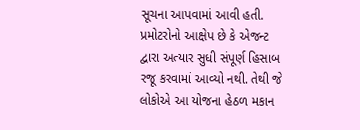સૂચના આપવામાં આવી હતી.
પ્રમોટરોનો આક્ષેપ છે કે એજન્ટ દ્વારા અત્યાર સુધી સંપૂર્ણ હિસાબ રજૂ કરવામાં આવ્યો નથી. તેથી જે લોકોએ આ યોજના હેઠળ મકાન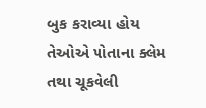બુક કરાવ્યા હોય તેઓએ પોતાના ક્લેમ તથા ચૂકવેલી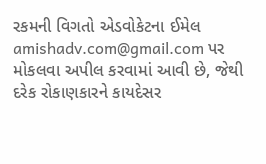રકમની વિગતો એડવોકેટના ઈમેલ amishadv.com@gmail.com પર મોકલવા અપીલ કરવામાં આવી છે, જેથી દરેક રોકાણકારને કાયદેસર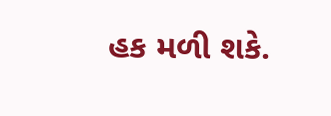હક મળી શકે.